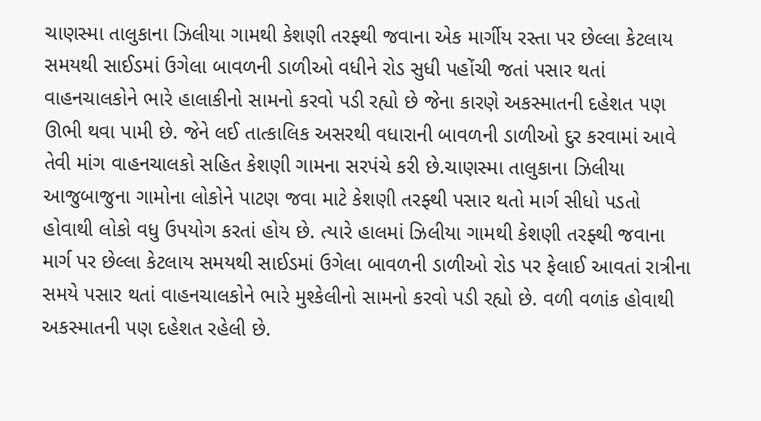ચાણસ્મા તાલુકાના ઝિલીયા ગામથી કેશણી તરફ્થી જવાના એક માર્ગીય રસ્તા પર છેલ્લા કેટલાય સમયથી સાઈડમાં ઉગેલા બાવળની ડાળીઓ વધીને રોડ સુધી પહોંચી જતાં પસાર થતાં વાહનચાલકોને ભારે હાલાકીનો સામનો કરવો પડી રહ્યો છે જેના કારણે અકસ્માતની દહેશત પણ ઊભી થવા પામી છે. જેને લઈ તાત્કાલિક અસરથી વધારાની બાવળની ડાળીઓ દુર કરવામાં આવે તેવી માંગ વાહનચાલકો સહિત કેશણી ગામના સરપંચે કરી છે.ચાણસ્મા તાલુકાના ઝિલીયા આજુબાજુના ગામોના લોકોને પાટણ જવા માટે કેશણી તરફ્થી પસાર થતો માર્ગ સીધો પડતો હોવાથી લોકો વધુ ઉપયોગ કરતાં હોય છે. ત્યારે હાલમાં ઝિલીયા ગામથી કેશણી તરફ્થી જવાના માર્ગ પર છેલ્લા કેટલાય સમયથી સાઈડમાં ઉગેલા બાવળની ડાળીઓ રોડ પર ફેલાઈ આવતાં રાત્રીના સમયે પસાર થતાં વાહનચાલકોને ભારે મુશ્કેલીનો સામનો કરવો પડી રહ્યો છે. વળી વળાંક હોવાથી અકસ્માતની પણ દહેશત રહેલી છે.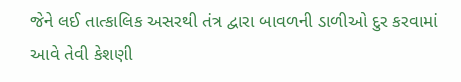જેને લઈ તાત્કાલિક અસરથી તંત્ર દ્વારા બાવળની ડાળીઓ દુર કરવામાં આવે તેવી કેશણી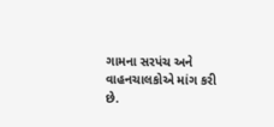ગામના સરપંચ અને વાહનચાલકોએ માંગ કરી છે.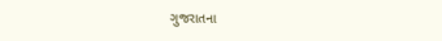ગુજરાતના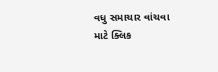વધુ સમાચાર વાંચવા માટે ક્લિક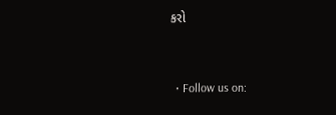કરો


  • Follow us on: